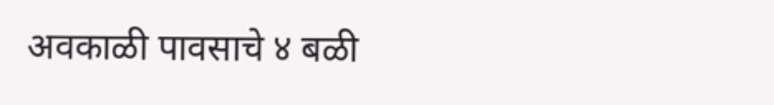अवकाळी पावसाचे ४ बळी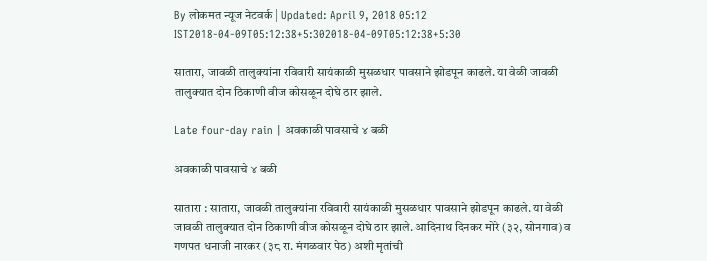By लोकमत न्यूज नेटवर्क | Updated: April 9, 2018 05:12 IST2018-04-09T05:12:38+5:302018-04-09T05:12:38+5:30

सातारा, जावळी तालुक्यांना रविवारी सायंकाळी मुसळधार पावसाने झोडपून काढले. या वेळी जावळी तालुक्यात दोन ठिकाणी वीज कोसळून दोघे ठार झाले.

Late four-day rain | अवकाळी पावसाचे ४ बळी

अवकाळी पावसाचे ४ बळी

सातारा : सातारा, जावळी तालुक्यांना रविवारी सायंकाळी मुसळधार पावसाने झोडपून काढले. या वेळी जावळी तालुक्यात दोन ठिकाणी वीज कोसळून दोघे ठार झाले. आदिनाथ दिनकर मोरे (३२, सोनगाव) व गणपत धनाजी नारकर (३८ रा. मंगळवार पेठ) अशी मृतांची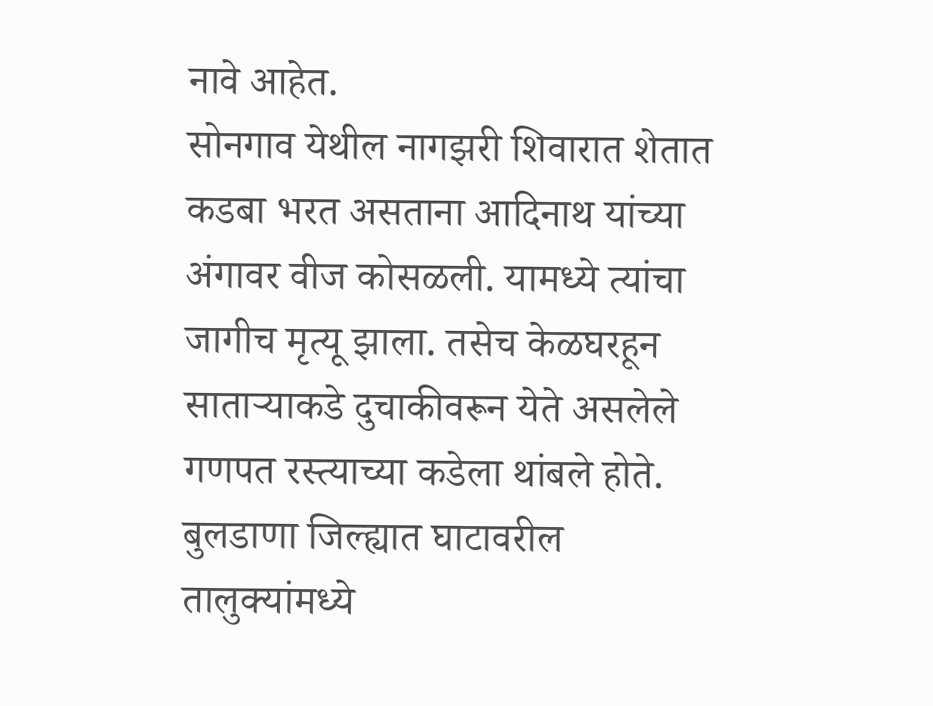नावे आहेत.
सोनगाव येथील नागझरी शिवारात शेतात कडबा भरत असताना आदिनाथ यांच्या अंगावर वीज कोसळली. यामध्ये त्यांचा जागीच मृत्यू झाला. तसेच केळघरहून साताऱ्याकडे दुचाकीवरून येते असलेले गणपत रस्त्याच्या कडेला थांबले होते. बुलडाणा जिल्ह्यात घाटावरील तालुक्यांमध्ये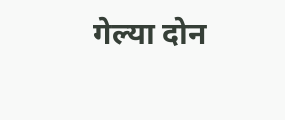गेल्या दोन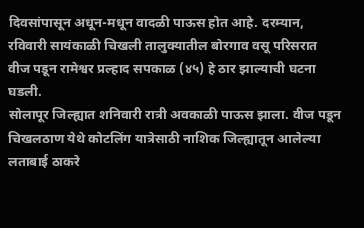दिवसांपासून अधून-मधून वादळी पाऊस होत आहे. दरम्यान, रविवारी सायंकाळी चिखली तालुक्यातील बोरगाव वसू परिसरात वीज पडून रामेश्वर प्रल्हाद सपकाळ (४५) हे ठार झाल्याची घटना घडली.
सोलापूर जिल्ह्यात शनिवारी रात्री अवकाळी पाऊस झाला. वीज पडून चिखलठाण येथे कोटलिंग यात्रेसाठी नाशिक जिल्ह्यातून आलेल्या लताबाई ठाकरे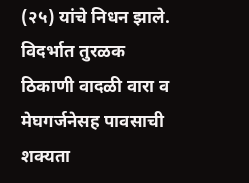(२५) यांचे निधन झाले.
विदर्भात तुरळक ठिकाणी वादळी वारा व मेघगर्जनेसह पावसाची शक्यता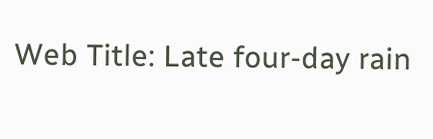Web Title: Late four-day rain